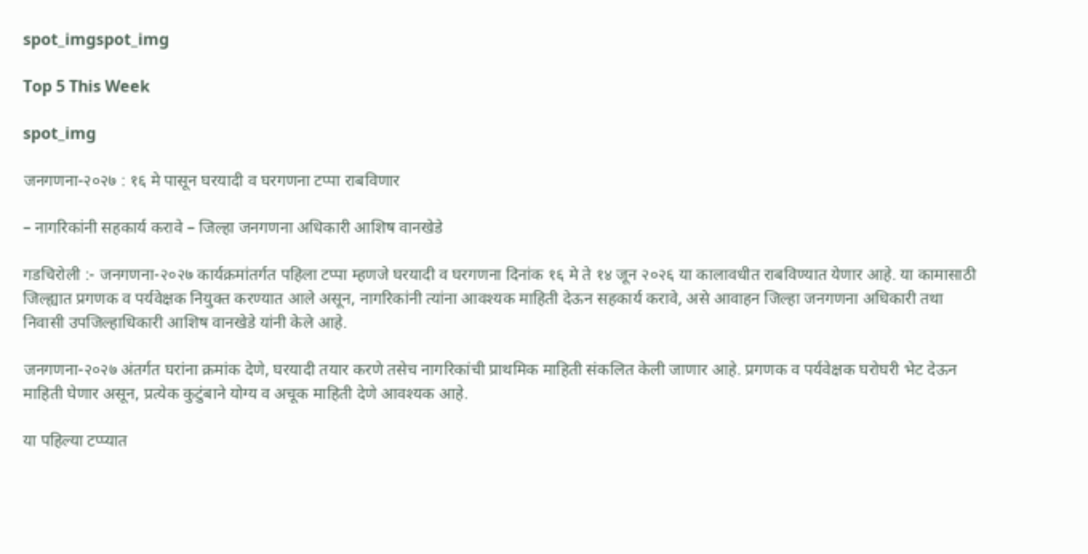spot_imgspot_img

Top 5 This Week

spot_img

जनगणना-२०२७ : १६ मे पासून घरयादी व घरगणना टप्पा राबविणार

– नागरिकांनी सहकार्य करावे – जिल्हा जनगणना अधिकारी आशिष वानखेडे

गडचिरोली :- जनगणना-२०२७ कार्यक्रमांतर्गत पहिला टप्पा म्हणजे घरयादी व घरगणना दिनांक १६ मे ते १४ जून २०२६ या कालावधीत राबविण्यात येणार आहे. या कामासाठी जिल्ह्यात प्रगणक व पर्यवेक्षक नियुक्त करण्यात आले असून, नागरिकांनी त्यांना आवश्यक माहिती देऊन सहकार्य करावे, असे आवाहन जिल्हा जनगणना अधिकारी तथा निवासी उपजिल्हाधिकारी आशिष वानखेडे यांनी केले आहे.

जनगणना-२०२७ अंतर्गत घरांना क्रमांक देणे, घरयादी तयार करणे तसेच नागरिकांची प्राथमिक माहिती संकलित केली जाणार आहे. प्रगणक व पर्यवेक्षक घरोघरी भेट देऊन माहिती घेणार असून, प्रत्येक कुटुंबाने योग्य व अचूक माहिती देणे आवश्यक आहे.

या पहिल्या टप्प्यात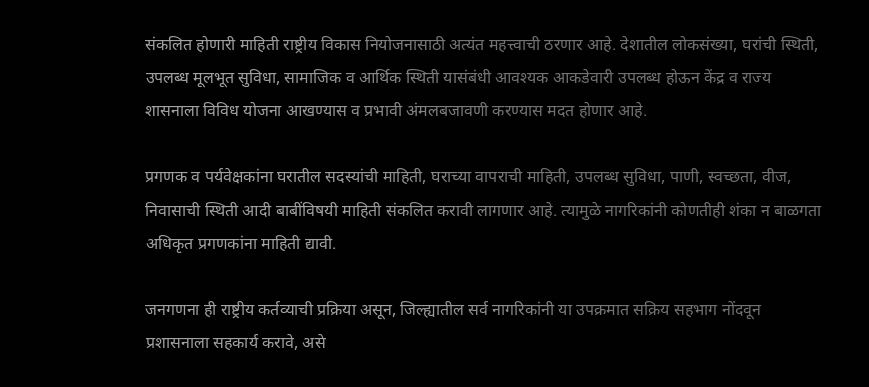संकलित होणारी माहिती राष्ट्रीय विकास नियोजनासाठी अत्यंत महत्त्वाची ठरणार आहे. देशातील लोकसंख्या, घरांची स्थिती, उपलब्ध मूलभूत सुविधा, सामाजिक व आर्थिक स्थिती यासंबंधी आवश्यक आकडेवारी उपलब्ध होऊन केंद्र व राज्य शासनाला विविध योजना आखण्यास व प्रभावी अंमलबजावणी करण्यास मदत होणार आहे.

प्रगणक व पर्यवेक्षकांना घरातील सदस्यांची माहिती, घराच्या वापराची माहिती, उपलब्ध सुविधा, पाणी, स्वच्छता, वीज, निवासाची स्थिती आदी बाबींविषयी माहिती संकलित करावी लागणार आहे. त्यामुळे नागरिकांनी कोणतीही शंका न बाळगता अधिकृत प्रगणकांना माहिती द्यावी.

जनगणना ही राष्ट्रीय कर्तव्याची प्रक्रिया असून, जिल्ह्यातील सर्व नागरिकांनी या उपक्रमात सक्रिय सहभाग नोंदवून प्रशासनाला सहकार्य करावे, असे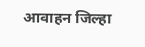आवाहन जिल्हा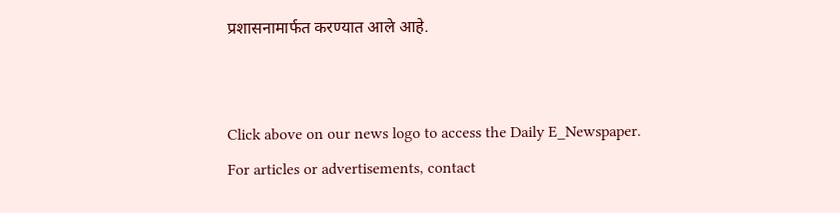प्रशासनामार्फत करण्यात आले आहे.


Click above on our news logo to access the Daily E_Newspaper.
For articles or advertisements, contact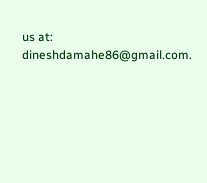us at: dineshdamahe86@gmail.com.